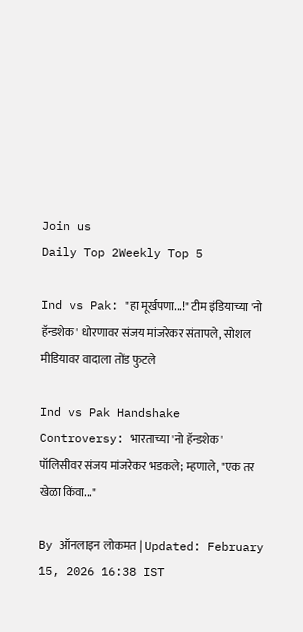Join us
Daily Top 2Weekly Top 5

Ind vs Pak: "हा मूर्खपणा...!" टीम इंडियाच्या 'नो हॅन्डशेक' धोरणावर संजय मांजरेकर संतापले, सोशल मीडियावर वादाला तोंड फुटले

Ind vs Pak Handshake Controversy: भारताच्या 'नो हॅन्डशेक' पॉलिसीवर संजय मांजरेकर भडकले; म्हणाले, "एक तर खेळा किंवा..."

By ऑनलाइन लोकमत | Updated: February 15, 2026 16:38 IST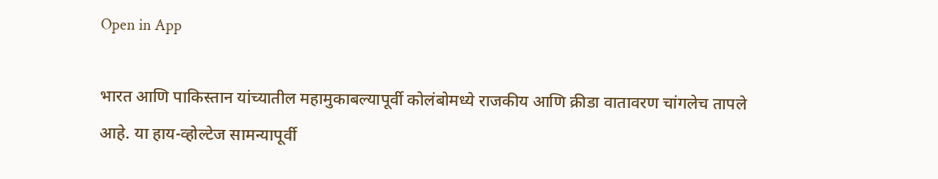Open in App

भारत आणि पाकिस्तान यांच्यातील महामुकाबल्यापूर्वी कोलंबोमध्ये राजकीय आणि क्रीडा वातावरण चांगलेच तापले आहे. या हाय-व्होल्टेज सामन्यापूर्वी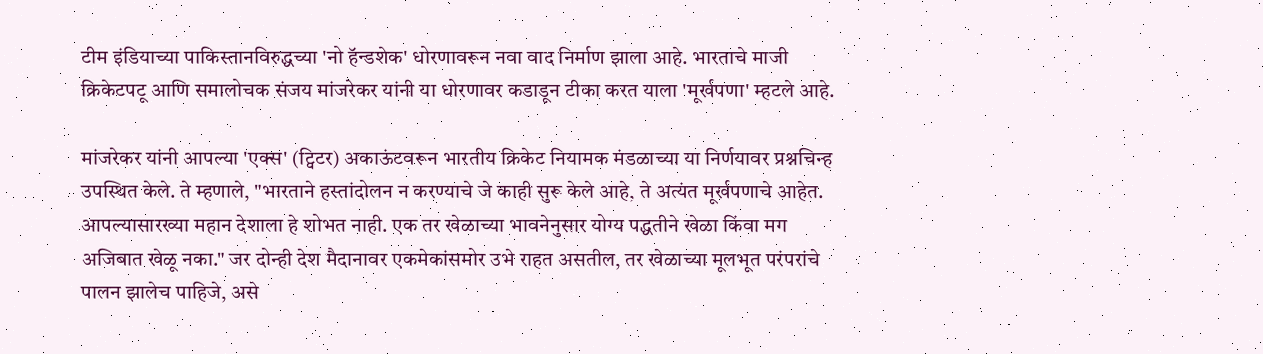टीम इंडियाच्या पाकिस्तानविरुद्धच्या 'नो हॅन्डशेक' धोरणावरून नवा वाद निर्माण झाला आहे. भारताचे माजी क्रिकेटपटू आणि समालोचक संजय मांजरेकर यांनी या धोरणावर कडाडून टीका करत याला 'मूर्खपणा' म्हटले आहे.

मांजरेकर यांनी आपल्या 'एक्स' (ट्विटर) अकाऊंटवरून भारतीय क्रिकेट नियामक मंडळाच्या या निर्णयावर प्रश्नचिन्ह उपस्थित केले. ते म्हणाले, "भारताने हस्तांदोलन न करण्याचे जे काही सुरू केले आहे, ते अत्यंत मूर्खपणाचे आहेत. आपल्यासारख्या महान देशाला हे शोभत नाही. एक तर खेळाच्या भावनेनुसार योग्य पद्धतीने खेळा किंवा मग अजिबात खेळू नका." जर दोन्ही देश मैदानावर एकमेकांसमोर उभे राहत असतील, तर खेळाच्या मूलभूत परंपरांचे पालन झालेच पाहिजे, असे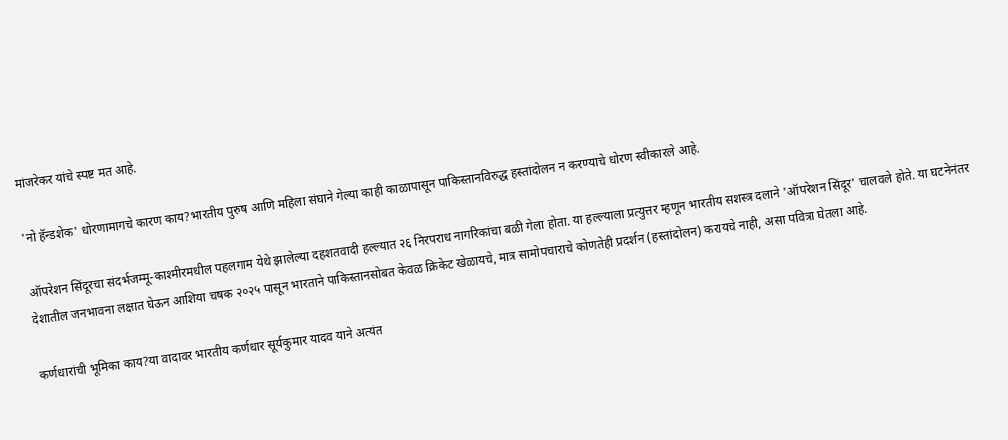मांजरेकर यांचे स्पष्ट मत आहे.

'नो हॅन्डशेक' धोरणामागचे कारण काय?भारतीय पुरुष आणि महिला संघाने गेल्या काही काळापासून पाकिस्तानविरुद्ध हस्तांदोलन न करण्याचे धोरण स्वीकारले आहे.

ऑपरेशन सिंदूरचा संदर्भजम्मू-काश्मीरमधील पहलगाम येथे झालेल्या दहशतवादी हल्ल्यात २६ निरपराध नागरिकांचा बळी गेला होता. या हल्ल्याला प्रत्युत्तर म्हणून भारतीय सशस्त्र दलाने 'ऑपरेशन सिंदूर' चालवले होते. या घटनेनंतर देशातील जनभावना लक्षात घेऊन आशिया चषक २०२५ पासून भारताने पाकिस्तानसोबत केवळ क्रिकेट खेळायचे, मात्र सामोपचाराचे कोणतेही प्रदर्शन (हस्तांदोलन) करायचे नाही, असा पवित्रा घेतला आहे.

कर्णधारांची भूमिका काय?या वादावर भारतीय कर्णधार सूर्यकुमार यादव याने अत्यंत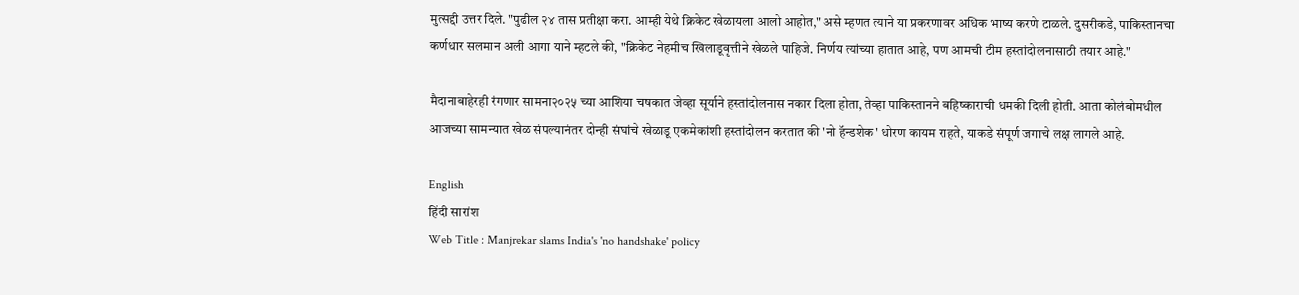मुत्सद्दी उत्तर दिले. "पुढील २४ तास प्रतीक्षा करा. आम्ही येथे क्रिकेट खेळायला आलो आहोत," असे म्हणत त्याने या प्रकरणावर अधिक भाष्य करणे टाळले. दुसरीकडे, पाकिस्तानचा कर्णधार सलमान अली आगा याने म्हटले की, "क्रिकेट नेहमीच खिलाडूवृत्तीने खेळले पाहिजे. निर्णय त्यांच्या हातात आहे, पण आमची टीम हस्तांदोलनासाठी तयार आहे."

मैदानाबाहेरही रंगणार सामना२०२५ च्या आशिया चषकात जेव्हा सूर्याने हस्तांदोलनास नकार दिला होता, तेव्हा पाकिस्तानने बहिष्काराची धमकी दिली होती. आता कोलंबोमधील आजच्या सामन्यात खेळ संपल्यानंतर दोन्ही संघांचे खेळाडू एकमेकांशी हस्तांदोलन करतात की 'नो हॅन्डशेक' धोरण कायम राहते, याकडे संपूर्ण जगाचे लक्ष लागले आहे.

English
हिंदी सारांश
Web Title : Manjrekar slams India's 'no handshake' policy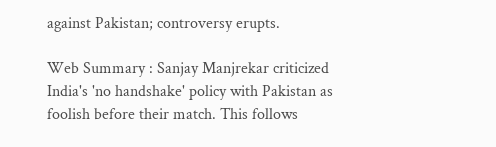against Pakistan; controversy erupts.

Web Summary : Sanjay Manjrekar criticized India's 'no handshake' policy with Pakistan as foolish before their match. This follows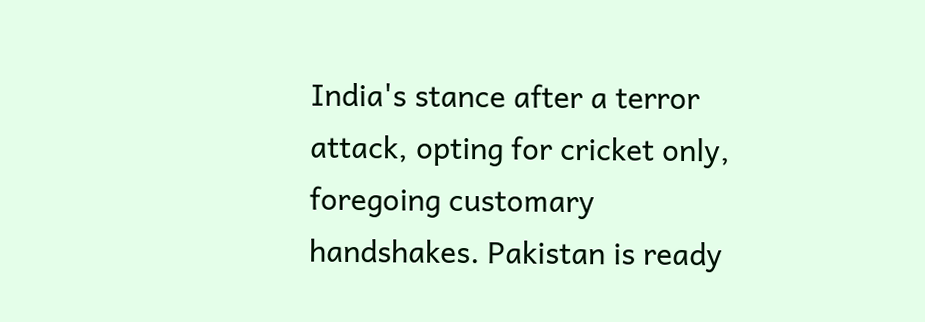India's stance after a terror attack, opting for cricket only, foregoing customary handshakes. Pakistan is ready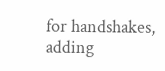for handshakes, adding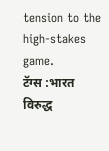tension to the high-stakes game.
टॅग्स :भारत विरुद्ध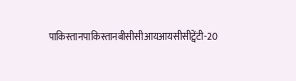पाकिस्तानपाकिस्तानबीसीसीआयआयसीसीट्वेंटी-20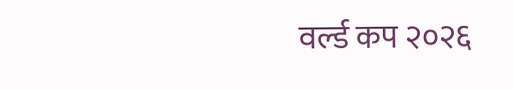वर्ल्ड कप २०२६